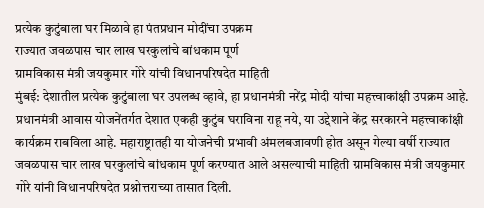प्रत्येक कुटुंबाला घर मिळावे हा पंतप्रधान मोदींचा उपक्रम
राज्यात जवळपास चार लाख घरकुलांचे बांधकाम पूर्ण
ग्रामविकास मंत्री जयकुमार गोरे यांची विधानपरिषदेत माहिती
मुंबई: देशातील प्रत्येक कुटुंबाला घर उपलब्ध व्हावे, हा प्रधानमंत्री नरेंद्र मोदी यांचा महत्त्वाकांक्षी उपक्रम आहे. प्रधानमंत्री आवास योजनेंतर्गत देशात एकही कुटुंब घराविना राहू नये, या उद्देशाने केंद्र सरकारने महत्त्वाकांक्षी कार्यक्रम राबविला आहे. महाराष्ट्रातही या योजनेची प्रभावी अंमलबजावणी होत असून गेल्या वर्षी राज्यात जवळपास चार लाख घरकुलांचे बांधकाम पूर्ण करण्यात आले असल्याची माहिती ग्रामविकास मंत्री जयकुमार गोरे यांनी विधानपरिषदेत प्रश्नोत्तराच्या तासात दिली.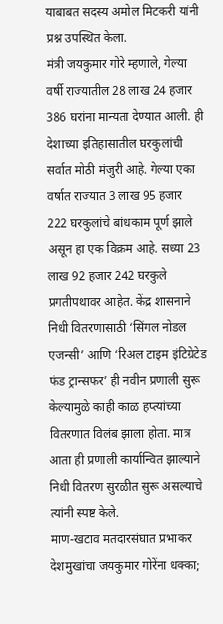याबाबत सदस्य अमोल मिटकरी यांनी प्रश्न उपस्थित केला.
मंत्री जयकुमार गोरे म्हणाले, गेल्या वर्षी राज्यातील 28 लाख 24 हजार 386 घरांना मान्यता देण्यात आली. ही देशाच्या इतिहासातील घरकुलांची सर्वात मोठी मंजुरी आहे. गेल्या एका वर्षात राज्यात 3 लाख 95 हजार 222 घरकुलांचे बांधकाम पूर्ण झाले असून हा एक विक्रम आहे. सध्या 23 लाख 92 हजार 242 घरकुले प्रगतीपथावर आहेत. केंद्र शासनाने निधी वितरणासाठी ‘सिंगल नोडल एजन्सी’ आणि ‘रिअल टाइम इंटिग्रेटेड फंड ट्रान्सफर’ ही नवीन प्रणाली सुरू केल्यामुळे काही काळ हप्त्यांच्या वितरणात विलंब झाला होता. मात्र आता ही प्रणाली कार्यान्वित झाल्याने निधी वितरण सुरळीत सुरू असल्याचे त्यांनी स्पष्ट केले.
माण-खटाव मतदारसंघात प्रभाकर देशमुखांचा जयकुमार गोरेंना धक्का;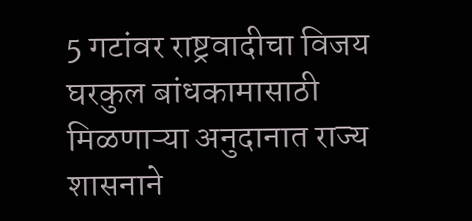5 गटांवर राष्ट्रवादीचा विजय
घरकुल बांधकामासाठी मिळणाऱ्या अनुदानात राज्य शासनाने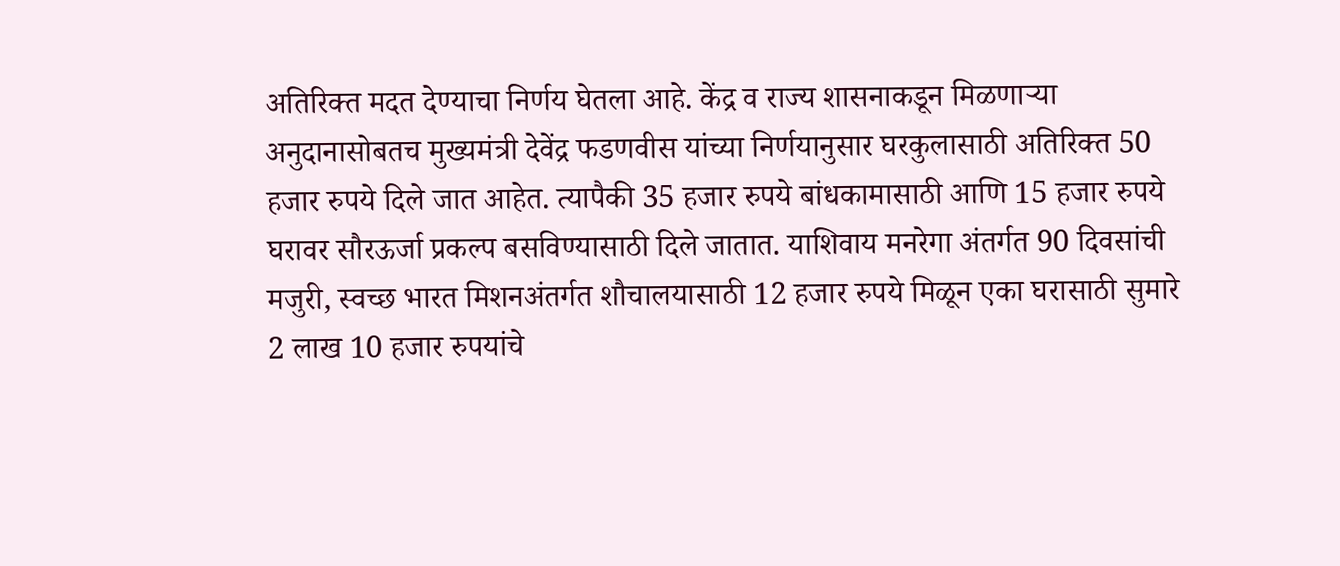अतिरिक्त मदत देण्याचा निर्णय घेतला आहे. केंद्र व राज्य शासनाकडून मिळणाऱ्या अनुदानासोबतच मुख्यमंत्री देवेंद्र फडणवीस यांच्या निर्णयानुसार घरकुलासाठी अतिरिक्त 50 हजार रुपये दिले जात आहेत. त्यापैकी 35 हजार रुपये बांधकामासाठी आणि 15 हजार रुपये घरावर सौरऊर्जा प्रकल्प बसविण्यासाठी दिले जातात. याशिवाय मनरेगा अंतर्गत 90 दिवसांची मजुरी, स्वच्छ भारत मिशनअंतर्गत शौचालयासाठी 12 हजार रुपये मिळून एका घरासाठी सुमारे 2 लाख 10 हजार रुपयांचे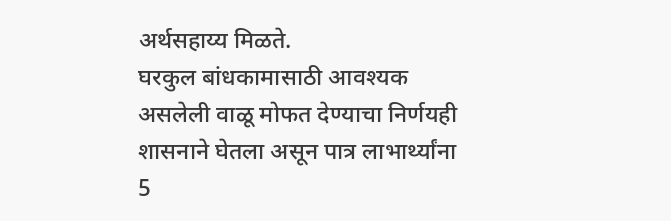अर्थसहाय्य मिळते.
घरकुल बांधकामासाठी आवश्यक असलेली वाळू मोफत देण्याचा निर्णयही शासनाने घेतला असून पात्र लाभार्थ्यांना 5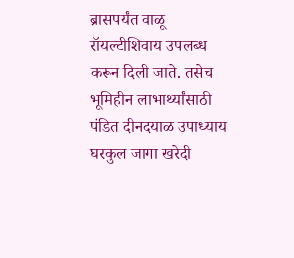ब्रासपर्यंत वाळू रॉयल्टीशिवाय उपलब्ध करून दिली जाते. तसेच भूमिहीन लाभार्थ्यांसाठी पंडित दीनदयाळ उपाध्याय घरकुल जागा खरेदी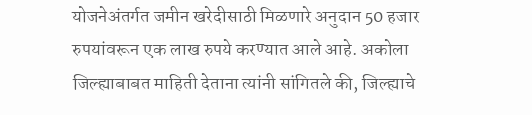योजनेअंतर्गत जमीन खरेदीसाठी मिळणारे अनुदान 50 हजार रुपयांवरून एक लाख रुपये करण्यात आले आहे. अकोला जिल्ह्याबाबत माहिती देताना त्यांनी सांगितले की, जिल्ह्याचे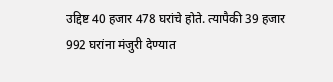उद्दिष्ट 40 हजार 478 घरांचे होते. त्यापैकी 39 हजार 992 घरांना मंजुरी देण्यात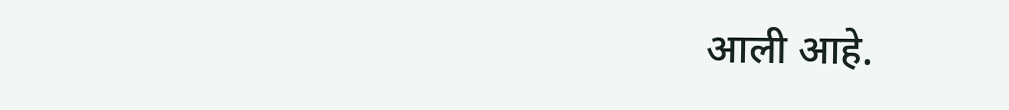आली आहे.